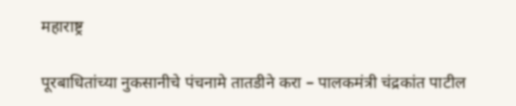महाराष्ट्र

पूरबाधितांच्या नुकसानीचे पंचनामे तातडीने करा – पालकमंत्री चंद्रकांत पाटील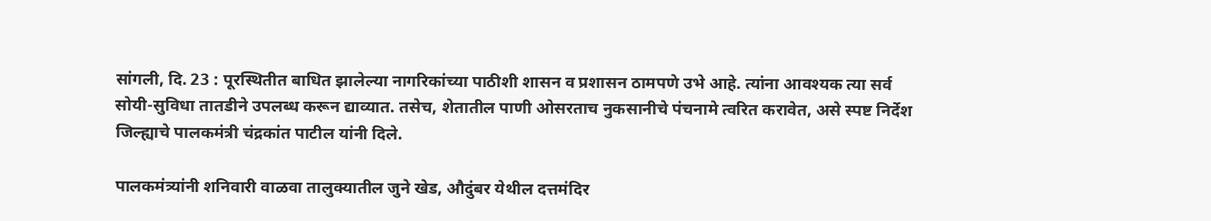सांगली, दि. 23 : पूरस्थितीत बाधित झालेल्या नागरिकांच्या पाठीशी शासन व प्रशासन ठामपणे उभे आहे. त्यांना आवश्यक त्या सर्व सोयी-सुविधा तातडीने उपलब्ध करून द्याव्यात. तसेच, शेतातील पाणी ओसरताच नुकसानीचे पंचनामे त्वरित करावेत, असे स्पष्ट निर्देश जिल्ह्याचे पालकमंत्री चंद्रकांत पाटील यांनी दिले.

पालकमंत्र्यांनी शनिवारी वाळवा तालुक्यातील जुने खेड, औदुंबर येथील दत्तमंदिर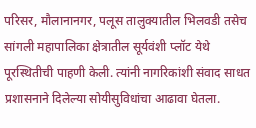परिसर, मौलानानगर, पलूस तालुक्यातील भिलवडी तसेच सांगली महापालिका क्षेत्रातील सूर्यवंशी प्लॉट येथे पूरस्थितीची पाहणी केली. त्यांनी नागरिकांशी संवाद साधत प्रशासनाने दिलेल्या सोयीसुविधांचा आढावा घेतला.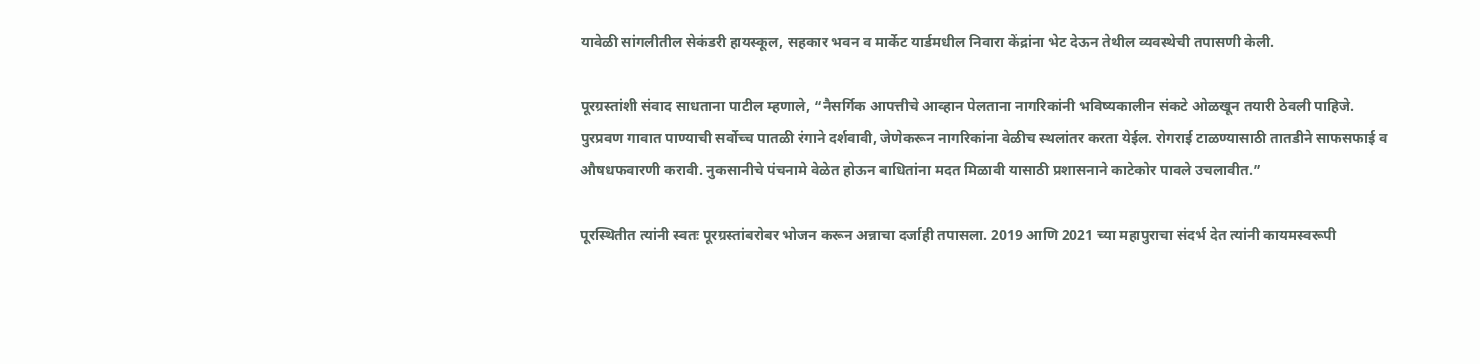यावेळी सांगलीतील सेकंडरी हायस्कूल, सहकार भवन व मार्केट यार्डमधील निवारा केंद्रांना भेट देऊन तेथील व्यवस्थेची तपासणी केली.

पूरग्रस्तांशी संवाद साधताना पाटील म्हणाले, “नैसर्गिक आपत्तीचे आव्हान पेलताना नागरिकांनी भविष्यकालीन संकटे ओळखून तयारी ठेवली पाहिजे. पुरप्रवण गावात पाण्याची सर्वोच्च पातळी रंगाने दर्शवावी, जेणेकरून नागरिकांना वेळीच स्थलांतर करता येईल. रोगराई टाळण्यासाठी तातडीने साफसफाई व औषधफवारणी करावी. नुकसानीचे पंचनामे वेळेत होऊन बाधितांना मदत मिळावी यासाठी प्रशासनाने काटेकोर पावले उचलावीत.”

पूरस्थितीत त्यांनी स्वतः पूरग्रस्तांबरोबर भोजन करून अन्नाचा दर्जाही तपासला. 2019 आणि 2021 च्या महापुराचा संदर्भ देत त्यांनी कायमस्वरूपी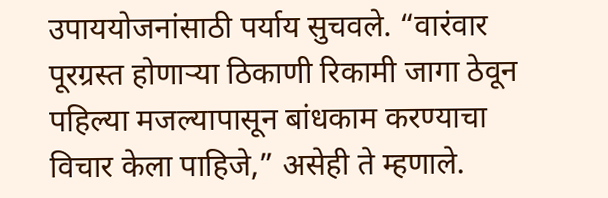उपाययोजनांसाठी पर्याय सुचवले. “वारंवार पूरग्रस्त होणाऱ्या ठिकाणी रिकामी जागा ठेवून पहिल्या मजल्यापासून बांधकाम करण्याचा विचार केला पाहिजे,” असेही ते म्हणाले.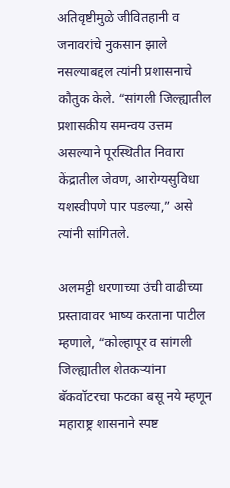अतिवृष्टीमुळे जीवितहानी व जनावरांचे नुकसान झाले नसल्याबद्दल त्यांनी प्रशासनाचे कौतुक केले. “सांगली जिल्ह्यातील प्रशासकीय समन्वय उत्तम असल्याने पूरस्थितीत निवारा केंद्रातील जेवण, आरोग्यसुविधा यशस्वीपणे पार पडल्या,” असे त्यांनी सांगितले.

अलमट्टी धरणाच्या उंची वाढीच्या प्रस्तावावर भाष्य करताना पाटील म्हणाले, “कोल्हापूर व सांगली जिल्ह्यातील शेतकऱ्यांना बॅकवॉटरचा फटका बसू नये म्हणून महाराष्ट्र शासनाने स्पष्ट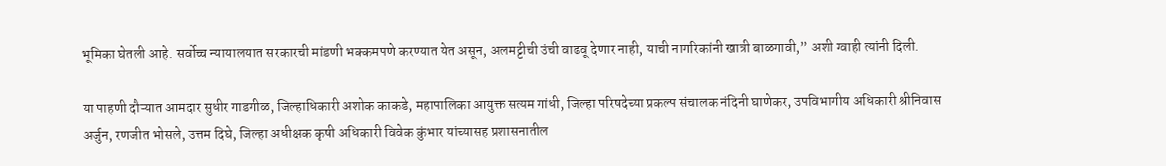भूमिका घेतली आहे. सर्वोच्च न्यायालयात सरकारची मांडणी भक्कमपणे करण्यात येत असून, अलमट्टीची उंची वाढवू देणार नाही, याची नागरिकांनी खात्री बाळगावी,” अशी ग्वाही त्यांनी दिली.

या पाहणी दौऱ्यात आमदार सुधीर गाडगीळ, जिल्हाधिकारी अशोक काकडे, महापालिका आयुक्त सत्यम गांधी, जिल्हा परिषदेच्या प्रकल्प संचालक नंदिनी घाणेकर, उपविभागीय अधिकारी श्रीनिवास अर्जुन, रणजीत भोसले, उत्तम दिघे, जिल्हा अधीक्षक कृषी अधिकारी विवेक कुंभार यांच्यासह प्रशासनातील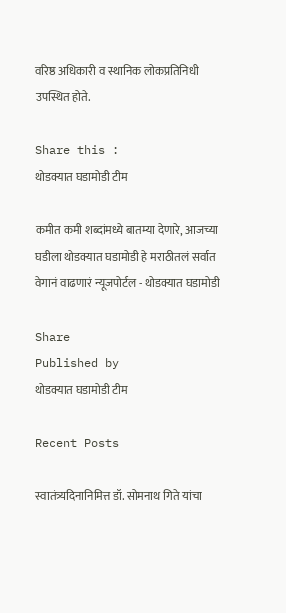वरिष्ठ अधिकारी व स्थानिक लोकप्रतिनिधी उपस्थित होते.

Share this :
थोडक्यात घडामोडी टीम

कमीत कमी शब्दांमध्ये बातम्या देणारे, आजच्या घडीला थोडक्यात घडामोडी हे मराठीतलं सर्वात वेगानं वाढणारं न्यूजपोर्टल - थोडक्यात घडामोडी

Share
Published by
थोडक्यात घडामोडी टीम

Recent Posts

स्वातंत्र्यदिनानिमित्त डॉ. सोमनाथ गिते यांचा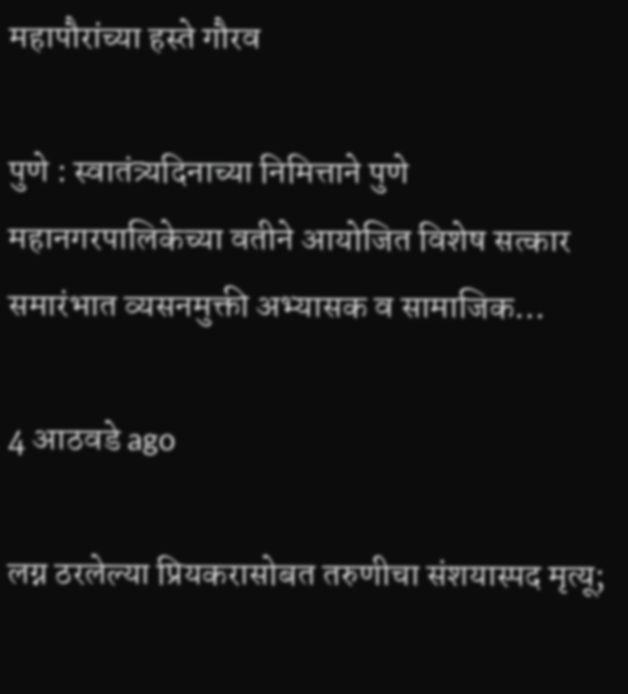महापौरांच्या हस्ते गौरव

पुणे : स्वातंत्र्यदिनाच्या निमित्ताने पुणे महानगरपालिकेच्या वतीने आयोजित विशेष सत्कार समारंभात व्यसनमुक्ती अभ्यासक व सामाजिक…

4 आठवडे ago

लग्न ठरलेल्या प्रियकरासोबत तरुणीचा संशयास्पद मृत्यू;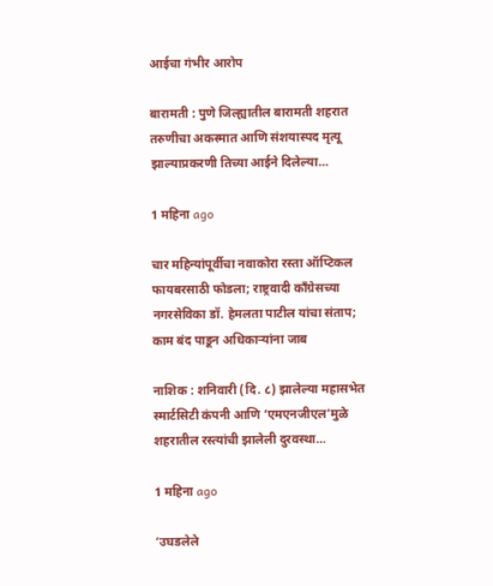आईचा गंभीर आरोप

बारामती : पुणे जिल्ह्यातील बारामती शहरात तरुणीचा अकस्मात आणि संशयास्पद मृत्यू झाल्याप्रकरणी तिच्या आईने दिलेल्या…

1 महिना ago

चार महिन्यांपूर्वीचा नवाकोरा रस्ता ऑप्टिकल फायबरसाठी फोडला; राष्ट्रवादी काँग्रेसच्या नगरसेविका डॉ. हेमलता पाटील यांचा संताप; काम बंद पाडून अधिकाऱ्यांना जाब

नाशिक : शनिवारी (दि. ८) झालेल्या महासभेत स्मार्टसिटी कंपनी आणि ‘एमएनजीएल’मुळे शहरातील रस्त्यांची झालेली दुरवस्था…

1 महिना ago

‘उघडलेले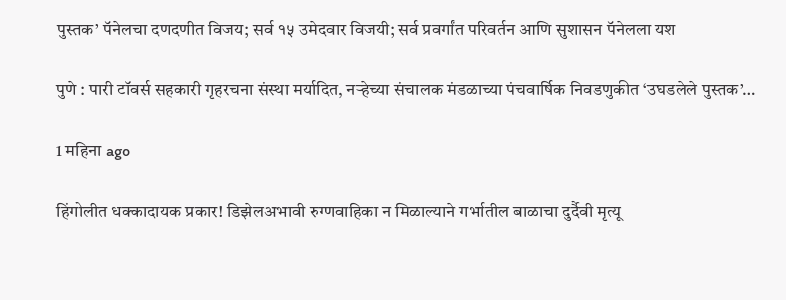पुस्तक’ पॅनेलचा दणदणीत विजय; सर्व १५ उमेदवार विजयी; सर्व प्रवर्गांत परिवर्तन आणि सुशासन पॅनेलला यश

पुणे : पारी टॉवर्स सहकारी गृहरचना संस्था मर्यादित, नऱ्हेच्या संचालक मंडळाच्या पंचवार्षिक निवडणुकीत ‘उघडलेले पुस्तक’…

1 महिना ago

हिंगोलीत धक्कादायक प्रकार! डिझेलअभावी रुग्णवाहिका न मिळाल्याने गर्भातील बाळाचा दुर्दैवी मृत्यू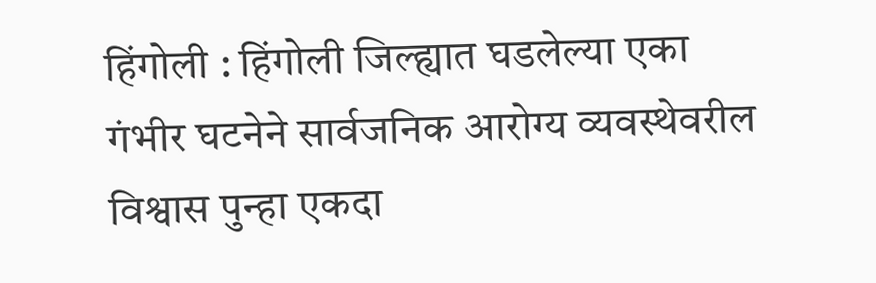हिंगोली : हिंगोली जिल्ह्यात घडलेल्या एका गंभीर घटनेने सार्वजनिक आरोग्य व्यवस्थेवरील विश्वास पुन्हा एकदा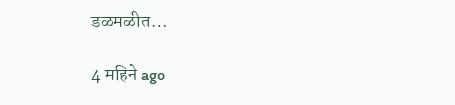डळमळीत…

4 महिने ago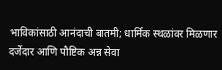भाविकांसाठी आनंदाची बातमी; धार्मिक स्थळांवर मिळणार दर्जेदार आणि पौष्टिक अन्न सेवा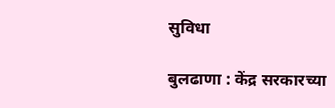सुविधा

बुलढाणा : केंद्र सरकारच्या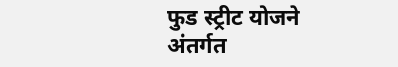फुड स्ट्रीट योजने अंतर्गत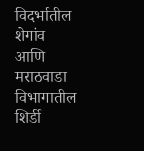विदर्भातील शेगांव आणि मराठवाडा विभागातील शिर्डी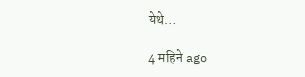येथे…

4 महिने ago